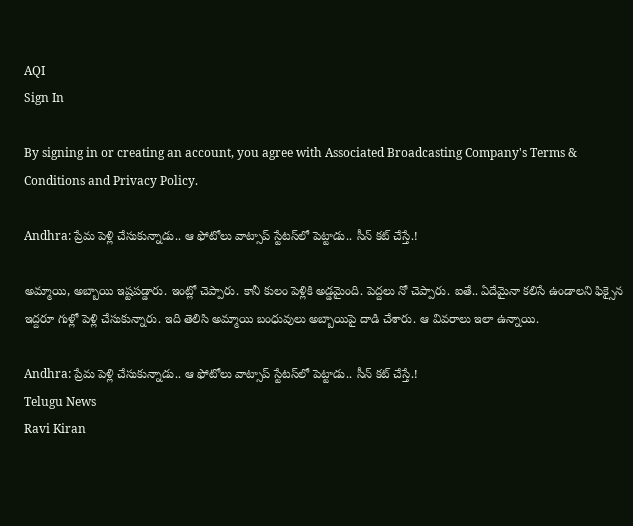AQI
Sign In

By signing in or creating an account, you agree with Associated Broadcasting Company's Terms & Conditions and Privacy Policy.

Andhra: ప్రేమ పెళ్లి చేసుకున్నాడు.. ఆ ఫోటోలు వాట్సాప్ స్టేటస్‌లో పెట్టాడు.. సీన్ కట్ చేస్తే.!

అమ్మాయి, అబ్బాయి ఇష్టపడ్డారు. ఇంట్లో చెప్పారు. కానీ కులం పెళ్లికి అడ్డమైంది. పెద్దలు నో చెప్పారు. ఐతే.. ఏదేమైనా కలిసే ఉండాలని ఫిక్సైన ఇద్దరూ గుళ్లో పెళ్లి చేసుకున్నారు. ఇది తెలిసి అమ్మాయి బంధువులు అబ్బాయిపై దాడి చేశారు. ఆ వివరాలు ఇలా ఉన్నాయి.

Andhra: ప్రేమ పెళ్లి చేసుకున్నాడు.. ఆ ఫోటోలు వాట్సాప్ స్టేటస్‌లో పెట్టాడు.. సీన్ కట్ చేస్తే.!
Telugu News
Ravi Kiran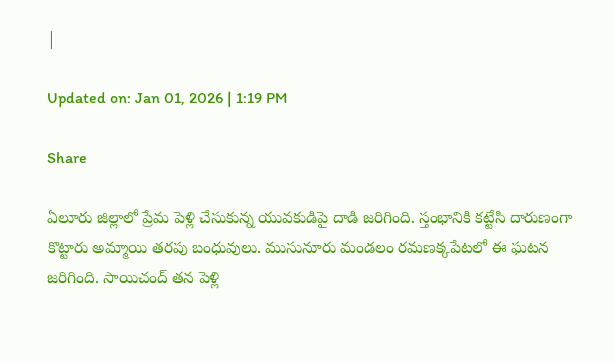|

Updated on: Jan 01, 2026 | 1:19 PM

Share

ఏలూరు జిల్లాలో ప్రేమ పెళ్లి చేసుకున్న యువకుడిపై దాడి జరిగింది. స్తంభానికి కట్టేసి దారుణంగా కొట్టారు అమ్మాయి తరపు బంధువులు. ముసునూరు మండలం రమణక్కపేటలో ఈ ఘటన జరిగింది. సాయిచంద్‌ తన పెళ్లి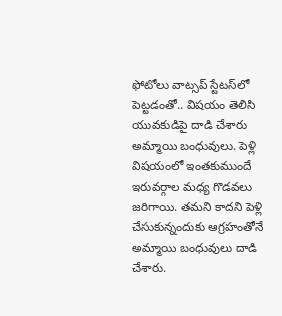ఫోటోలు వాట్సప్‌ స్టేటస్‌లో పెట్టడంతో.. విషయం తెలిసి యువకుడిపై దాడి చేశారు అమ్మాయి బంధువులు. పెళ్లి విషయంలో ఇంతకుముందే ఇరువర్గాల మధ్య గొడవలు జరిగాయి. తమని కాదని పెళ్లి చేసుకున్నందుకు ఆగ్రహంతోనే అమ్మాయి బంధువులు దాడి చేశారు.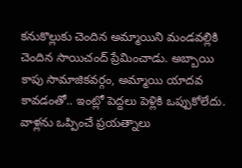కనుకొల్లుకు చెందిన అమ్మాయిని మండవల్లికి చెందిన సాయిచంద్ ప్రేమించాడు. అబ్బాయి కాపు సామాజికవర్గం, అమ్మాయి యాదవ కావడంతో.. ఇంట్లో పెద్దలు పెళ్లికి ఒప్పుకోలేదు. వాళ్లను ఒప్పించే ప్రయత్నాలు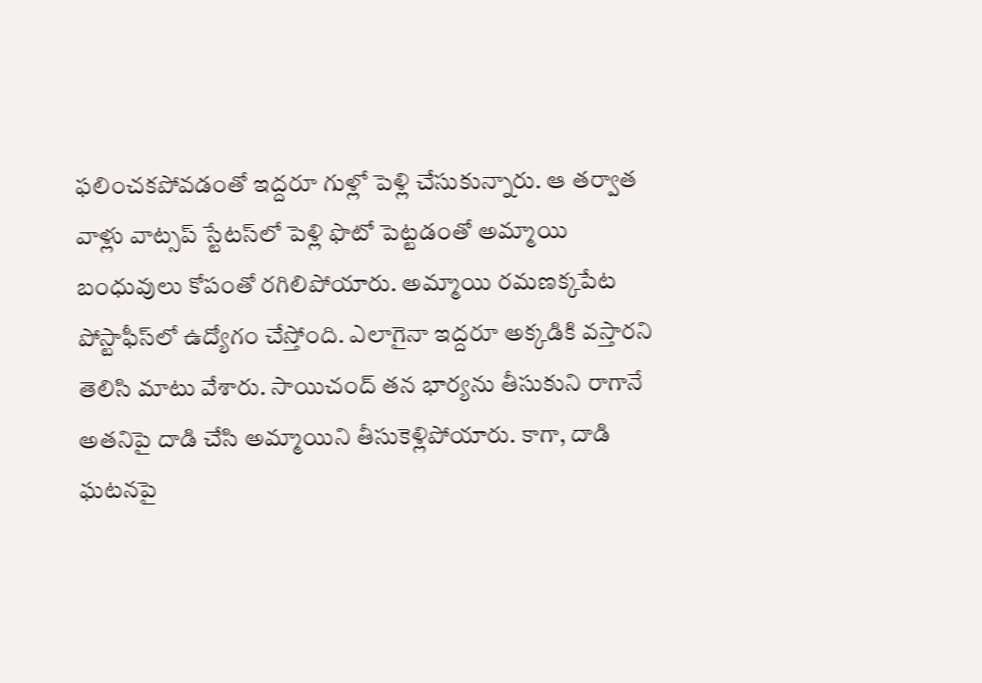ఫలించకపోవడంతో ఇద్దరూ గుళ్లో పెళ్లి చేసుకున్నారు. ఆ తర్వాత వాళ్లు వాట్సప్‌ స్టేటస్‌లో పెళ్లి ఫొటో పెట్టడంతో అమ్మాయి బంధువులు కోపంతో రగిలిపోయారు. అమ్మాయి రమణక్కపేట పోస్టాఫీస్‌లో ఉద్యోగం చేస్తోంది. ఎలాగైనా ఇద్దరూ అక్కడికి వస్తారని తెలిసి మాటు వేశారు. సాయిచంద్‌ తన భార్యను తీసుకుని రాగానే అతనిపై దాడి చేసి అమ్మాయిని తీసుకెళ్లిపోయారు. కాగా, దాడి ఘటనపై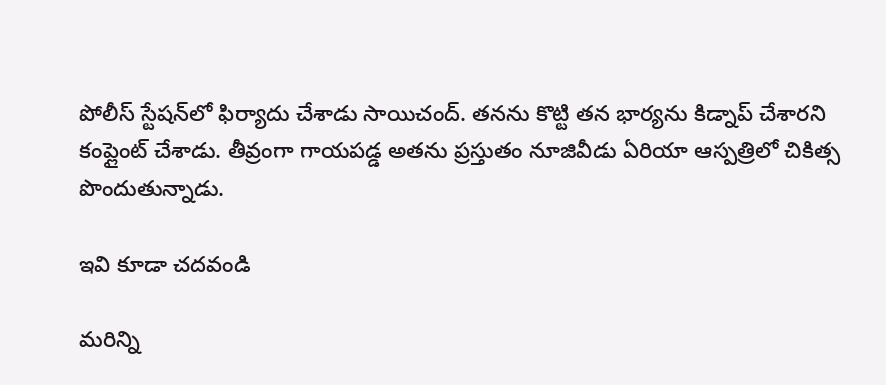పోలీస్‌ స్టేషన్‌లో ఫిర్యాదు చేశాడు సాయిచంద్‌. తనను కొట్టి తన భార్యను కిడ్నాప్ చేశారని కంప్లైంట్‌ చేశాడు. తీవ్రంగా గాయపడ్డ అతను ప్రస్తుతం నూజివీడు ఏరియా ఆస్పత్రిలో చికిత్స పొందుతున్నాడు.

ఇవి కూడా చదవండి

మరిన్ని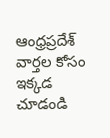ఆంధ్రప్రదేశ్ వార్తల కోసం ఇక్కడ చూడండి